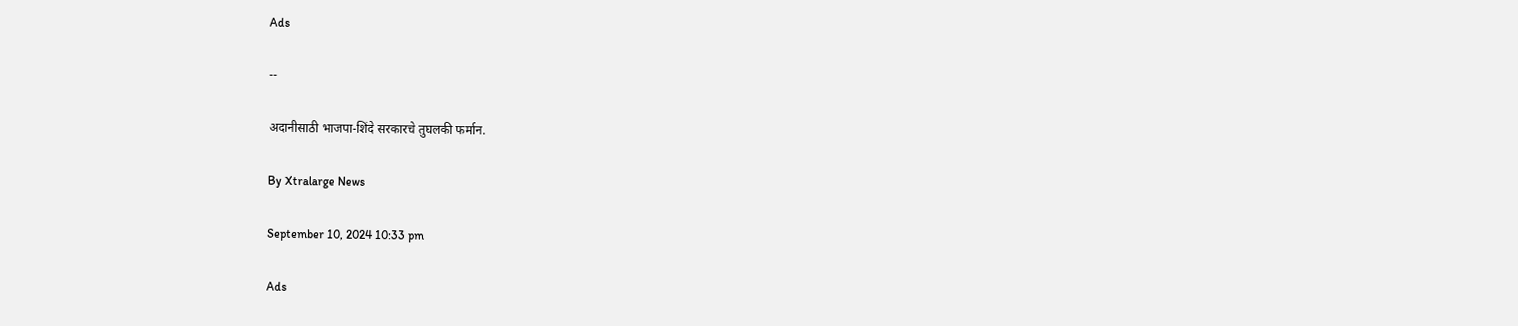Ads

--

अदानीसाठी भाजपा-शिंदे सरकारचे तुघलकी फर्मान.

By Xtralarge News

September 10, 2024 10:33 pm

Ads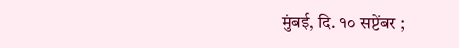मुंबई, दि. १० सप्टेंबर ;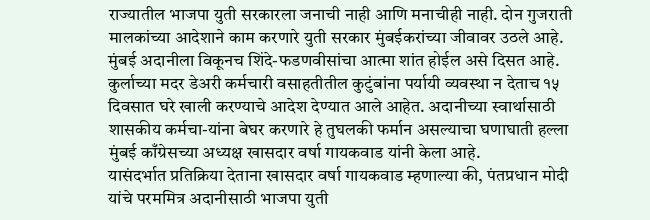राज्यातील भाजपा युती सरकारला जनाची नाही आणि मनाचीही नाही. दोन गुजराती मालकांच्या आदेशाने काम करणारे युती सरकार मुंबईकरांच्या जीवावर उठले आहे. मुंबई अदानीला विकूनच शिंदे-फडणवीसांचा आत्मा शांत होईल असे दिसत आहे. कुर्लाच्या मदर डेअरी कर्मचारी वसाहतीतील कुटुंबांना पर्यायी व्यवस्था न देताच १५ दिवसात घरे खाली करण्याचे आदेश देण्यात आले आहेत. अदानीच्या स्वार्थासाठी शासकीय कर्मचा-यांना बेघर करणारे हे तुघलकी फर्मान असल्याचा घणाघाती हल्ला मुंबई काँग्रेसच्या अध्यक्ष खासदार वर्षा गायकवाड यांनी केला आहे.
यासंदर्भात प्रतिक्रिया देताना खासदार वर्षा गायकवाड म्हणाल्या की, पंतप्रधान मोदी यांचे परममित्र अदानीसाठी भाजपा युती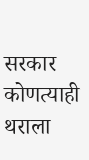सरकार कोणत्याही थराला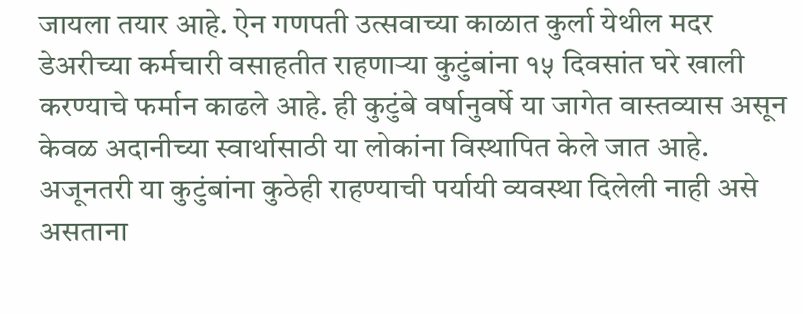जायला तयार आहे. ऐन गणपती उत्सवाच्या काळात कुर्ला येथील मदर डेअरीच्या कर्मचारी वसाहतीत राहणाऱ्या कुटुंबांना १५ दिवसांत घरे खाली करण्याचे फर्मान काढले आहे. ही कुटुंबे वर्षानुवर्षे या जागेत वास्तव्यास असून केवळ अदानीच्या स्वार्थासाठी या लोकांना विस्थापित केले जात आहे. अजूनतरी या कुटुंबांना कुठेही राहण्याची पर्यायी व्यवस्था दिलेली नाही असे असताना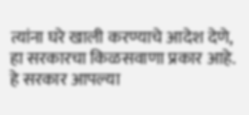त्यांना घरे खाली करण्याचे आदेश देणे, हा सरकारचा किळसवाणा प्रकार आहे. हे सरकार आपल्या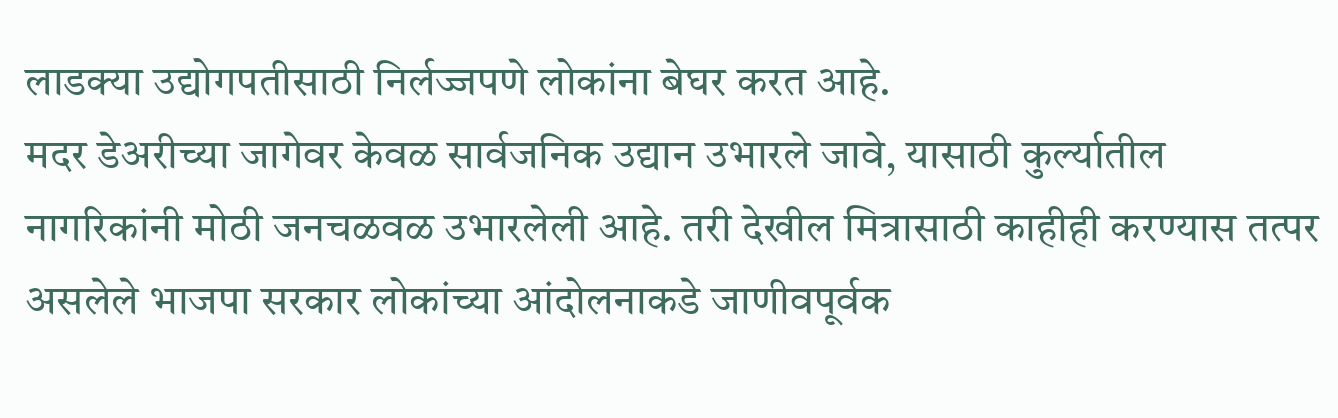लाडक्या उद्योगपतीसाठी निर्लज्जपणे लोकांना बेघर करत आहे.
मदर डेअरीच्या जागेवर केवळ सार्वजनिक उद्यान उभारले जावे, यासाठी कुर्ल्यातील नागरिकांनी मोठी जनचळवळ उभारलेली आहे. तरी देखील मित्रासाठी काहीही करण्यास तत्पर असलेले भाजपा सरकार लोकांच्या आंदोलनाकडे जाणीवपूर्वक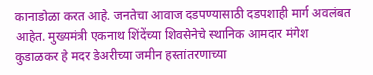कानाडोळा करत आहे. जनतेचा आवाज दडपण्यासाठी दडपशाही मार्ग अवलंबत आहेत. मुख्यमंत्री एकनाथ शिंदेंच्या शिवसेनेचे स्थानिक आमदार मंगेश कुडाळकर हे मदर डेअरीच्या जमीन हस्तांतरणाच्या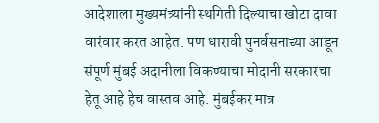आदेशाला मुख्यमंत्र्यांनी स्थगिती दिल्याचा खोटा दावा वारंवार करत आहेत. पण धारावी पुनर्वसनाच्या आडून संपूर्ण मुंबई अदानीला विकण्याचा मोदानी सरकारचा हेतू आहे हेच वास्तव आहे. मुंबईकर मात्र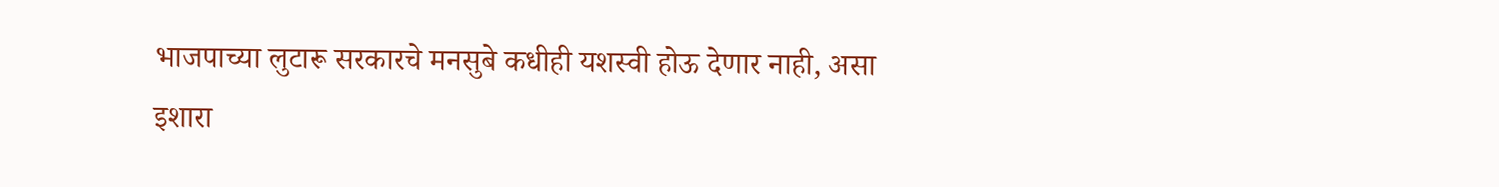भाजपाच्या लुटारू सरकारचे मनसुबे कधीही यशस्वी होऊ देणार नाही, असा इशारा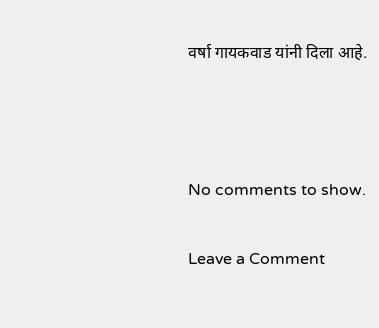वर्षा गायकवाड यांनी दिला आहे.



No comments to show.

Leave a Comment